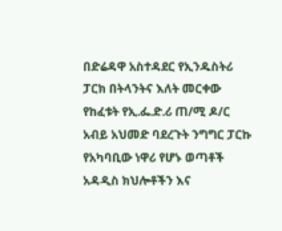በድሬዳዋ አስተዳደር የኢንዱስትሪ ፓርክ በትላንትና እለት መርቀው የከፈቱት የኢ.ፌ.ድ.ሪ ጠ/ሚ ዶ/ር አብይ አህመድ ባደረጉት ንግግር ፓርኩ የአካባቢው ነዋሪ የሆኑ ወጣቶች አዳዲስ ክህሎቶችን እና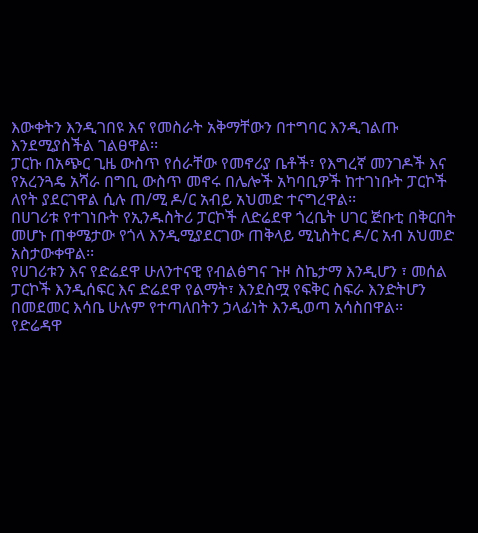እውቀትን እንዲገበዩ እና የመስራት አቅማቸውን በተግባር እንዲገልጡ እንደሚያስችል ገልፀዋል፡፡
ፓርኩ በአጭር ጊዜ ውስጥ የሰራቸው የመኖሪያ ቤቶች፣ የእግረኛ መንገዶች እና የአረንጓዴ አሻራ በግቢ ውስጥ መኖሩ በሌሎች አካባቢዎች ከተገነቡት ፓርኮች ለየት ያደርገዋል ሲሉ ጠ/ሚ ዶ/ር አብይ አህመድ ተናግረዋል፡፡
በሀገሪቱ የተገነቡት የኢንዱስትሪ ፓርኮች ለድሬደዋ ጎረቤት ሀገር ጅቡቲ በቅርበት መሆኑ ጠቀሜታው የጎላ እንዲሚያደርገው ጠቅላይ ሚኒስትር ዶ/ር አብ አህመድ አስታውቀዋል፡፡
የሀገሪቱን እና የድሬደዋ ሁለንተናዊ የብልፅግና ጉዞ ስኬታማ እንዲሆን ፣ መሰል ፓርኮች እንዲሰፍር እና ድሬደዋ የልማት፣ እንደስሟ የፍቅር ስፍራ እንድትሆን በመደመር እሳቤ ሁሉም የተጣለበትን ኃላፊነት እንዲወጣ አሳስበዋል፡፡
የድሬዳዋ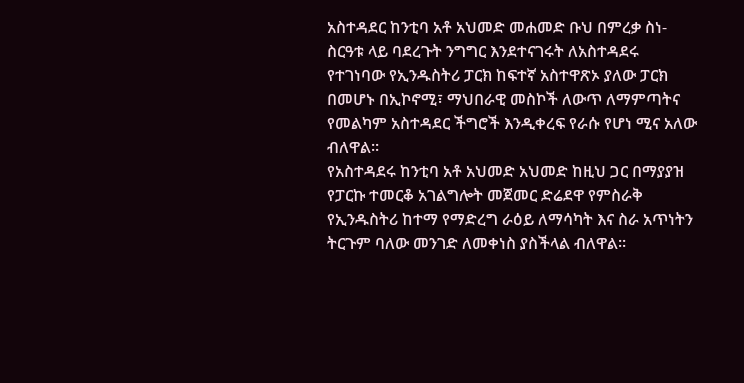አስተዳደር ከንቲባ አቶ አህመድ መሐመድ ቡህ በምረቃ ስነ-ስርዓቱ ላይ ባደረጉት ንግግር እንደተናገሩት ለአስተዳደሩ የተገነባው የኢንዱስትሪ ፓርክ ከፍተኛ አስተዋጽኦ ያለው ፓርክ በመሆኑ በኢኮኖሚ፣ ማህበራዊ መስኮች ለውጥ ለማምጣትና የመልካም አስተዳደር ችግሮች እንዲቀረፍ የራሱ የሆነ ሚና አለው ብለዋል፡፡
የአስተዳደሩ ከንቲባ አቶ አህመድ አህመድ ከዚህ ጋር በማያያዝ የፓርኩ ተመርቆ አገልግሎት መጀመር ድሬደዋ የምስራቅ የኢንዱስትሪ ከተማ የማድረግ ራዕይ ለማሳካት እና ስራ አጥነትን ትርጉም ባለው መንገድ ለመቀነስ ያስችላል ብለዋል፡፡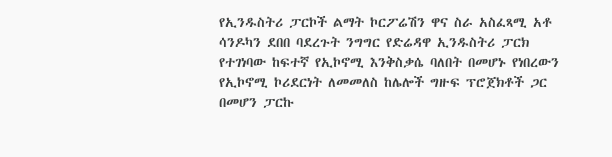የኢንዱስትሪ ፓርኮች ልማት ኮርፖሬሽን ዋና ስራ አስፈጻሚ አቶ ሳንዶካን ደበበ ባደረጉት ንግግር የድሬዳዋ ኢንዱስትሪ ፓርክ የተገነባው ከፍተኛ የኢኮኖሚ እንቅስቃሴ ባለበት በመሆኑ የነበረውን የኢኮኖሚ ኮሪደርነት ለመመለስ ከሌሎች ግዙፍ ፕሮጀክቶች ጋር በመሆን ፓርኩ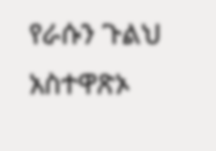የራሱን ጉልህ አስተዋጽኦ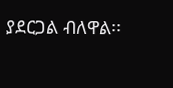ያደርጋል ብለዋል፡፡